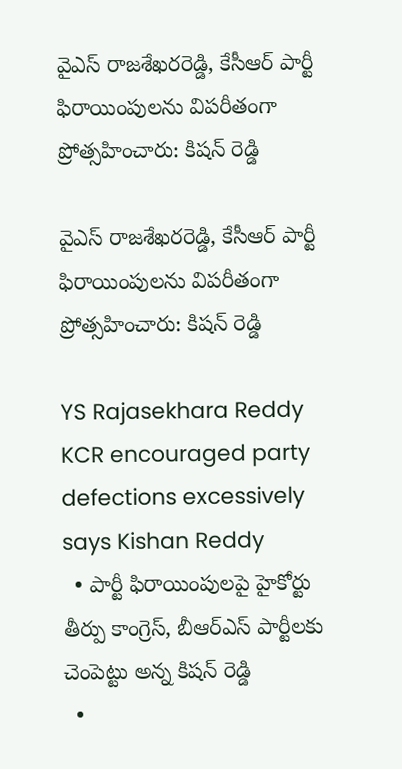వైఎస్ రాజశేఖరరెడ్డి, కేసీఆర్ పార్టీ ఫిరాయింపులను విపరీతంగా ప్రోత్సహించారు: కిషన్ రెడ్డి

వైఎస్ రాజశేఖరరెడ్డి, కేసీఆర్ పార్టీ ఫిరాయింపులను విపరీతంగా ప్రోత్సహించారు: కిషన్ రెడ్డి

YS Rajasekhara Reddy KCR encouraged party defections excessively says Kishan Reddy
  • పార్టీ ఫిరాయింపులపై హైకోర్టు తీర్పు కాంగ్రెస్, బీఆర్ఎస్ పార్టీలకు చెంపెట్టు అన్న కిషన్ రెడ్డి
  •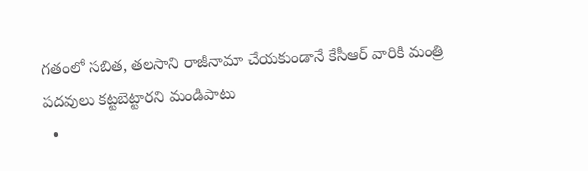గతంలో సబిత, తలసాని రాజీనామా చేయకుండానే కేసీఆర్ వారికి మంత్రి పదవులు కట్టబెట్టారని మండిపాటు
  •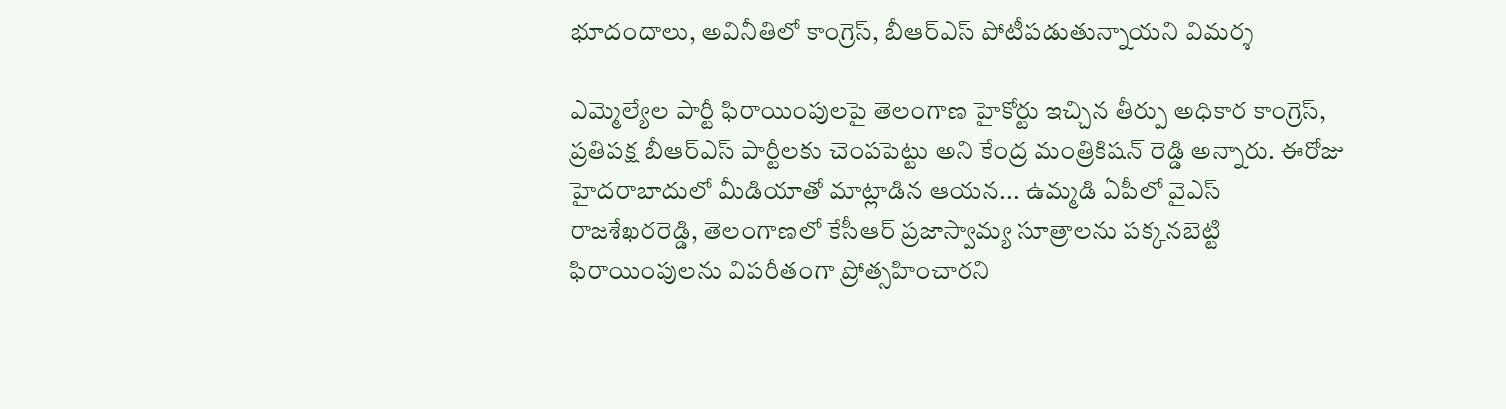భూదందాలు, అవినీతిలో కాంగ్రెస్, బీఆర్ఎస్ పోటీపడుతున్నాయని విమర్శ

ఎమ్మెల్యేల పార్టీ ఫిరాయింపులపై తెలంగాణ హైకోర్టు ఇచ్చిన తీర్పు అధికార కాంగ్రెస్, ప్రతిపక్ష బీఆర్‌ఎస్ పార్టీలకు చెంపపెట్టు అని కేంద్ర మంత్రికిషన్ రెడ్డి అన్నారు. ఈరోజు హైదరాబాదులో మీడియాతో మాట్లాడిన ఆయన... ఉమ్మడి ఏపీలో వైఎస్ రాజశేఖరరెడ్డి, తెలంగాణలో కేసీఆర్ ప్రజాస్వామ్య సూత్రాలను పక్కనబెట్టి ఫిరాయింపులను విపరీతంగా ప్రోత్సహించారని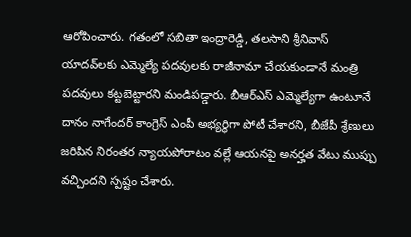ఆరోపించారు. గతంలో సబితా ఇంద్రారెడ్డి, తలసాని శ్రీనివాస్ యాదవ్‌లకు ఎమ్మెల్యే పదవులకు రాజీనామా చేయకుండానే మంత్రి పదవులు కట్టబెట్టారని మండిపడ్డారు. బీఆర్ఎస్ ఎమ్మెల్యేగా ఉంటూనే దానం నాగేందర్ కాంగ్రెస్ ఎంపీ అభ్యర్థిగా పోటీ చేశారని, బీజేపీ శ్రేణులు జరిపిన నిరంతర న్యాయపోరాటం వల్లే ఆయనపై అనర్హత వేటు ముప్పు వచ్చిందని స్పష్టం చేశారు.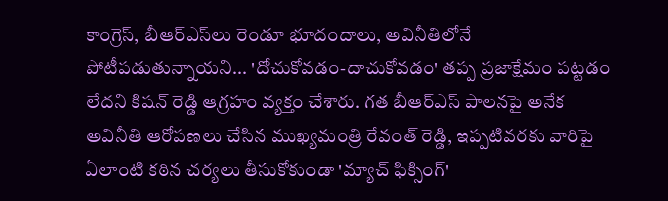కాంగ్రెస్, బీఆర్‌ఎస్‌లు రెండూ భూదందాలు, అవినీతిలోనే పోటీపడుతున్నాయని... 'దోచుకోవడం-దాచుకోవడం' తప్ప ప్రజాక్షేమం పట్టడం లేదని కిషన్ రెడ్డి ఆగ్రహం వ్యక్తం చేశారు. గత బీఆర్ఎస్ పాలనపై అనేక అవినీతి ఆరోపణలు చేసిన ముఖ్యమంత్రి రేవంత్ రెడ్డి, ఇప్పటివరకు వారిపై ఏలాంటి కఠిన చర్యలు తీసుకోకుండా 'మ్యాచ్ ఫిక్సింగ్'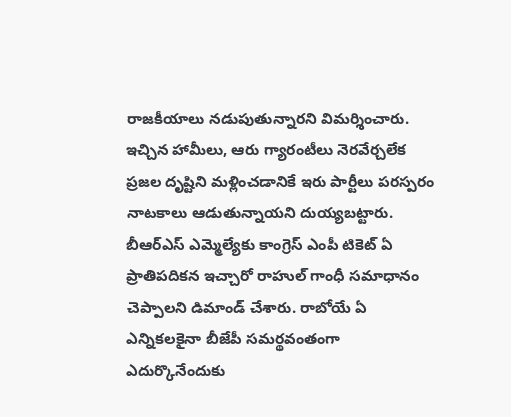రాజకీయాలు నడుపుతున్నారని విమర్శించారు. ఇచ్చిన హామీలు, ఆరు గ్యారంటీలు నెరవేర్చలేక ప్రజల దృష్టిని మళ్లించడానికే ఇరు పార్టీలు పరస్పరం నాటకాలు ఆడుతున్నాయని దుయ్యబట్టారు. బీఆర్ఎస్ ఎమ్మెల్యేకు కాంగ్రెస్ ఎంపీ టికెట్ ఏ ప్రాతిపదికన ఇచ్చారో రాహుల్ గాంధీ సమాధానం చెప్పాలని డిమాండ్ చేశారు. రాబోయే ఏ ఎన్నికలకైనా బీజేపీ సమర్థవంతంగా ఎదుర్కొనేందుకు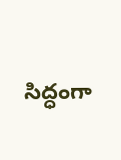సిద్ధంగా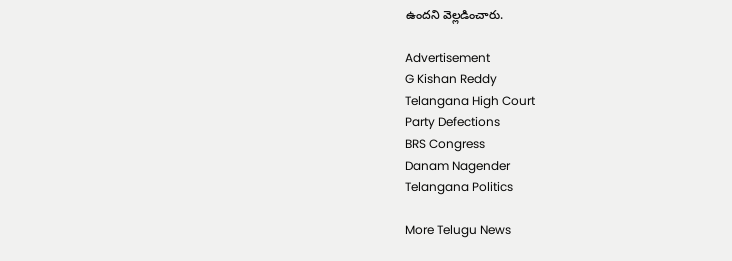ఉందని వెల్లడించారు.

Advertisement
G Kishan Reddy
Telangana High Court
Party Defections
BRS Congress
Danam Nagender
Telangana Politics

More Telugu News